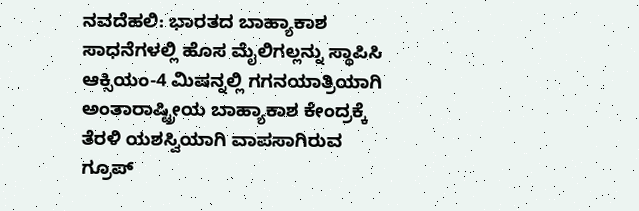ನವದೆಹಲಿ: ಭಾರತದ ಬಾಹ್ಯಾಕಾಶ ಸಾಧನೆಗಳಲ್ಲಿ ಹೊಸ ಮೈಲಿಗಲ್ಲನ್ನು ಸ್ಥಾಪಿಸಿ ಆಕ್ಸಿಯಂ-4 ಮಿಷನ್ನಲ್ಲಿ ಗಗನಯಾತ್ರಿಯಾಗಿ ಅಂತಾರಾಷ್ಟ್ರೀಯ ಬಾಹ್ಯಾಕಾಶ ಕೇಂದ್ರಕ್ಕೆ ತೆರಳಿ ಯಶಸ್ವಿಯಾಗಿ ವಾಪಸಾಗಿರುವ ಗ್ರೂಪ್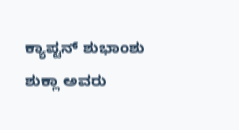ಕ್ಯಾಪ್ಟನ್ ಶುಭಾಂಶು ಶುಕ್ಲಾ ಅವರು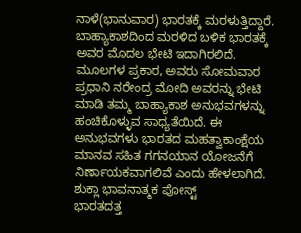ನಾಳೆ(ಭಾನುವಾರ) ಭಾರತಕ್ಕೆ ಮರಳುತ್ತಿದ್ದಾರೆ. ಬಾಹ್ಯಾಕಾಶದಿಂದ ಮರಳಿದ ಬಳಿಕ ಭಾರತಕ್ಕೆ ಅವರ ಮೊದಲ ಭೇಟಿ ಇದಾಗಿರಲಿದೆ.
ಮೂಲಗಳ ಪ್ರಕಾರ, ಅವರು ಸೋಮವಾರ ಪ್ರಧಾನಿ ನರೇಂದ್ರ ಮೋದಿ ಅವರನ್ನು ಭೇಟಿ ಮಾಡಿ ತಮ್ಮ ಬಾಹ್ಯಾಕಾಶ ಅನುಭವಗಳನ್ನು ಹಂಚಿಕೊಳ್ಳುವ ಸಾಧ್ಯತೆಯಿದೆ. ಈ ಅನುಭವಗಳು ಭಾರತದ ಮಹತ್ವಾಕಾಂಕ್ಷೆಯ ಮಾನವ ಸಹಿತ ಗಗನಯಾನ ಯೋಜನೆಗೆ ನಿರ್ಣಾಯಕವಾಗಲಿವೆ ಎಂದು ಹೇಳಲಾಗಿದೆ.
ಶುಕ್ಲಾ ಭಾವನಾತ್ಮಕ ಪೋಸ್ಟ್
ಭಾರತದತ್ತ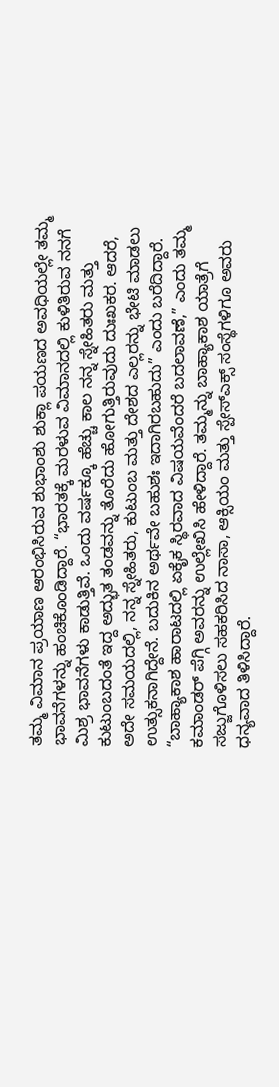ತಮ್ಮ ವಿಮಾನ ಪ್ರಯಾಣ ಆರಂಭಿಸಿರುವ ಶುಭಾಂಶು ಶುಕ್ಲಾ ಪಯಣದ ಅವಧಿಯಲ್ಲೇ ತಮ್ಮ ಭಾವನೆಗಳನ್ನು ಹಂಚಿಕೊಂಡಿದ್ದಾರೆ. “ಭಾರತಕ್ಕೆ ಮರಳುವ ವಿಮಾನದಲ್ಲಿ ಕುಳಿತಿರುವ ನನಗೆ ಮಿಶ್ರ ಭಾವನೆಗಳು ಕಾಡುತ್ತಿವೆ. ಒಂದು ವರ್ಷಕ್ಕೂ ಹೆಚ್ಚು ಕಾಲ ನನ್ನ ಸ್ನೇಹಿತರು ಮತ್ತು ಕುಟುಂಬದಂತೆ ಇದ್ದ ಅದ್ಭುತ ತಂಡವನ್ನು ತೊರೆದು ಹೋಗುತ್ತಿರುವುದು ದುಃಖಕರ. ಆದರೆ, ಅದೇ ಸಮಯದಲ್ಲಿ, ನನ್ನ ಸ್ನೇಹಿತರು, ಕುಟುಂಬ ಮತ್ತು ದೇಶದ ಎಲ್ಲರನ್ನು ಭೇಟಿ ಮಾಡಲು ಉತ್ಸುಕನಾಗಿದ್ದೇನೆ. ಬದುಕಿನ ಅರ್ಥವೇ ಬಹುಶಃ ಇದಾಗಿರಬಹುದು” ಎಂದು ಬರೆದಿದ್ದಾರೆ.
“ಬಾಹ್ಯಾಕಾಶ ಹಾರಾಟದಲ್ಲಿ ಏಕೈಕ ಸ್ಥಿರವಾದ ವಿಷಯವೆಂದರೆ ಬದಲಾವಣೆ,” ಎಂದು ತಮ್ಮ ಕಮಾಂಡರ್ ಪೆಗ್ಗಿ ಅವರನ್ನು ಉಲ್ಲೇಖಿಸಿ ಹೇಳಿದ್ದಾರೆ. ತಮ್ಮನ್ನು ಬಾಹ್ಯಾಕಾಶ ಯಾತ್ರೆಗೆ ಸಜ್ಜುಗೊಳಿಸಲು ಸಹಕರಿಸಿದ ನಾಸಾ, ಆಕ್ಸಿಯಂ ಮತ್ತು ಸ್ಪೇಸ್ಎಕ್ಸ್ ಸಂಸ್ಥೆಗಳಿಗೂ ಅವರು ಧನ್ಯವಾದ ತಿಳಿಸಿದ್ದಾರೆ.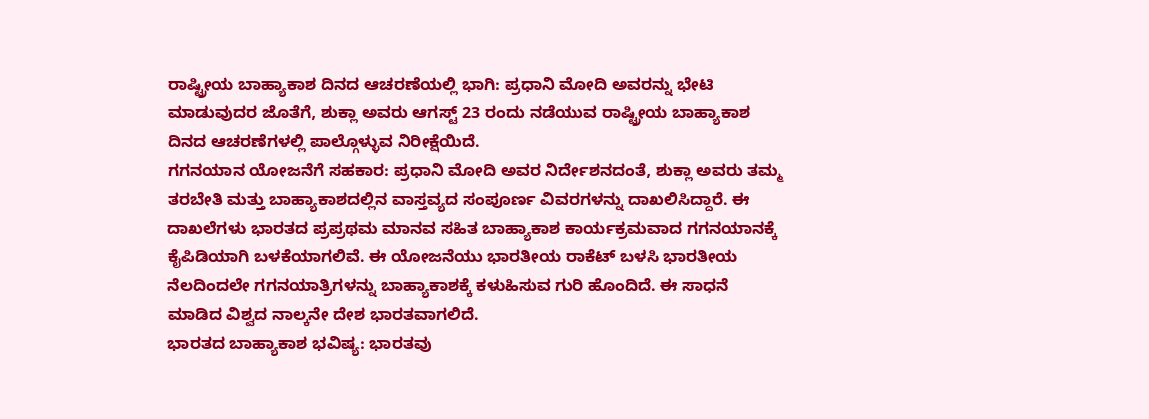ರಾಷ್ಟ್ರೀಯ ಬಾಹ್ಯಾಕಾಶ ದಿನದ ಆಚರಣೆಯಲ್ಲಿ ಭಾಗಿ: ಪ್ರಧಾನಿ ಮೋದಿ ಅವರನ್ನು ಭೇಟಿ ಮಾಡುವುದರ ಜೊತೆಗೆ, ಶುಕ್ಲಾ ಅವರು ಆಗಸ್ಟ್ 23 ರಂದು ನಡೆಯುವ ರಾಷ್ಟ್ರೀಯ ಬಾಹ್ಯಾಕಾಶ ದಿನದ ಆಚರಣೆಗಳಲ್ಲಿ ಪಾಲ್ಗೊಳ್ಳುವ ನಿರೀಕ್ಷೆಯಿದೆ.
ಗಗನಯಾನ ಯೋಜನೆಗೆ ಸಹಕಾರ: ಪ್ರಧಾನಿ ಮೋದಿ ಅವರ ನಿರ್ದೇಶನದಂತೆ, ಶುಕ್ಲಾ ಅವರು ತಮ್ಮ ತರಬೇತಿ ಮತ್ತು ಬಾಹ್ಯಾಕಾಶದಲ್ಲಿನ ವಾಸ್ತವ್ಯದ ಸಂಪೂರ್ಣ ವಿವರಗಳನ್ನು ದಾಖಲಿಸಿದ್ದಾರೆ. ಈ ದಾಖಲೆಗಳು ಭಾರತದ ಪ್ರಪ್ರಥಮ ಮಾನವ ಸಹಿತ ಬಾಹ್ಯಾಕಾಶ ಕಾರ್ಯಕ್ರಮವಾದ ಗಗನಯಾನಕ್ಕೆ ಕೈಪಿಡಿಯಾಗಿ ಬಳಕೆಯಾಗಲಿವೆ. ಈ ಯೋಜನೆಯು ಭಾರತೀಯ ರಾಕೆಟ್ ಬಳಸಿ ಭಾರತೀಯ ನೆಲದಿಂದಲೇ ಗಗನಯಾತ್ರಿಗಳನ್ನು ಬಾಹ್ಯಾಕಾಶಕ್ಕೆ ಕಳುಹಿಸುವ ಗುರಿ ಹೊಂದಿದೆ. ಈ ಸಾಧನೆ ಮಾಡಿದ ವಿಶ್ವದ ನಾಲ್ಕನೇ ದೇಶ ಭಾರತವಾಗಲಿದೆ.
ಭಾರತದ ಬಾಹ್ಯಾಕಾಶ ಭವಿಷ್ಯ: ಭಾರತವು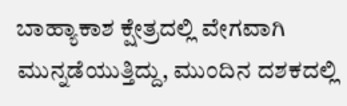ಬಾಹ್ಯಾಕಾಶ ಕ್ಷೇತ್ರದಲ್ಲಿ ವೇಗವಾಗಿ ಮುನ್ನಡೆಯುತ್ತಿದ್ದು, ಮುಂದಿನ ದಶಕದಲ್ಲಿ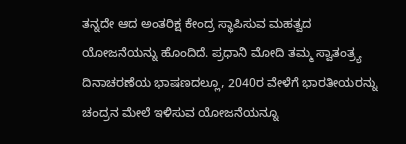ತನ್ನದೇ ಆದ ಅಂತರಿಕ್ಷ ಕೇಂದ್ರ ಸ್ಥಾಪಿಸುವ ಮಹತ್ವದ ಯೋಜನೆಯನ್ನು ಹೊಂದಿದೆ. ಪ್ರಧಾನಿ ಮೋದಿ ತಮ್ಮ ಸ್ವಾತಂತ್ರ್ಯ ದಿನಾಚರಣೆಯ ಭಾಷಣದಲ್ಲೂ, 2040ರ ವೇಳೆಗೆ ಭಾರತೀಯರನ್ನು ಚಂದ್ರನ ಮೇಲೆ ಇಳಿಸುವ ಯೋಜನೆಯನ್ನೂ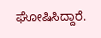ಘೋಷಿಸಿದ್ದಾರೆ.